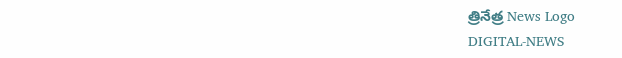త్రినేత్ర News Logo
DIGITAL-NEWS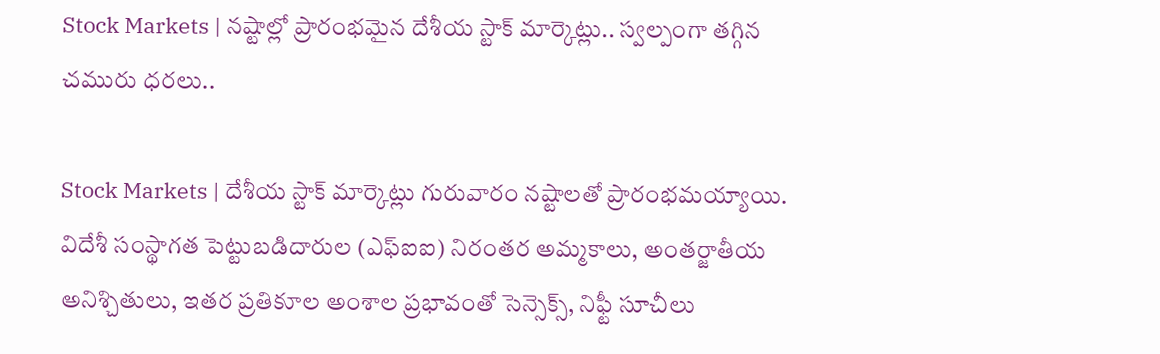Stock Markets | న‌ష్టాల్లో ప్రారంభ‌మైన దేశీయ స్టాక్ మార్కెట్లు.. స్వ‌ల్పంగా త‌గ్గిన చ‌మురు ధ‌ర‌లు..

Stock Markets | దేశీయ‌ స్టాక్ మార్కెట్లు గురువారం నష్టాలతో ప్రారంభమ‌య్యాయి. విదేశీ సంస్థాగత పెట్టుబడిదారుల (ఎఫ్‌ఐఐ) నిరంతర అమ్మకాలు, అంతర్జాతీయ అనిశ్చితులు, ఇతర ప్రతికూల అంశాల ప్రభావంతో సెన్సెక్స్, నిఫ్టీ సూచీలు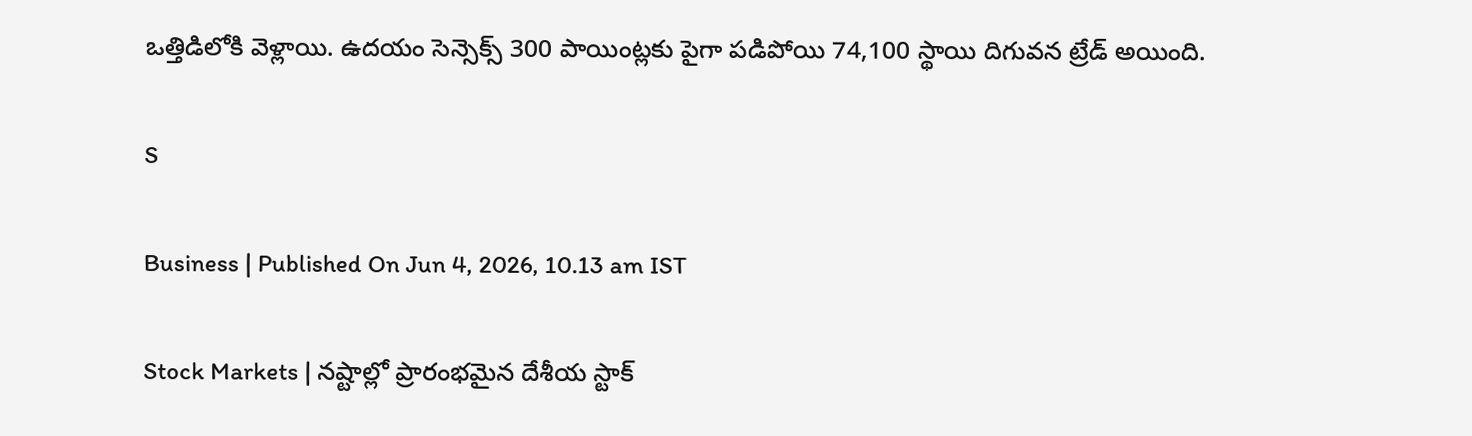ఒత్తిడిలోకి వెళ్లాయి. ఉదయం సెన్సెక్స్ 300 పాయింట్లకు పైగా పడిపోయి 74,100 స్థాయి దిగువన ట్రేడ్ అయింది.

S

Business | Published On Jun 4, 2026, 10.13 am IST

Stock Markets | న‌ష్టాల్లో ప్రారంభ‌మైన దేశీయ స్టాక్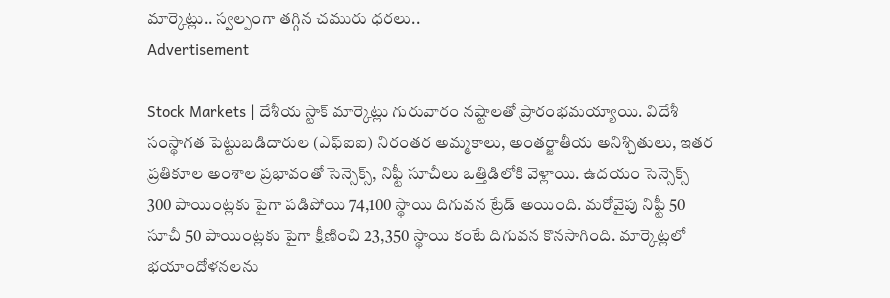మార్కెట్లు.. స్వ‌ల్పంగా త‌గ్గిన చ‌మురు ధ‌ర‌లు..
Advertisement

Stock Markets | దేశీయ‌ స్టాక్ మార్కెట్లు గురువారం నష్టాలతో ప్రారంభమ‌య్యాయి. విదేశీ సంస్థాగత పెట్టుబడిదారుల (ఎఫ్‌ఐఐ) నిరంతర అమ్మకాలు, అంతర్జాతీయ అనిశ్చితులు, ఇతర ప్రతికూల అంశాల ప్రభావంతో సెన్సెక్స్, నిఫ్టీ సూచీలు ఒత్తిడిలోకి వెళ్లాయి. ఉదయం సెన్సెక్స్ 300 పాయింట్లకు పైగా పడిపోయి 74,100 స్థాయి దిగువన ట్రేడ్ అయింది. మరోవైపు నిఫ్టీ 50 సూచీ 50 పాయింట్లకు పైగా క్షీణించి 23,350 స్థాయి కంటే దిగువన కొనసాగింది. మార్కెట్లలో భయాందోళనలను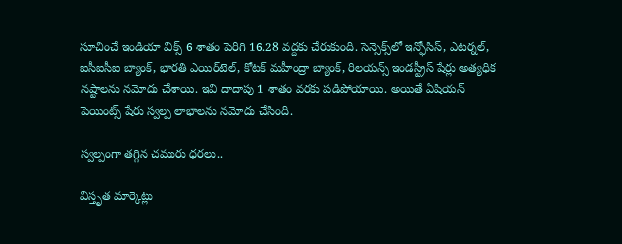సూచించే ఇండియా విక్స్ 6 శాతం పెరిగి 16.28 వద్దకు చేరుకుంది. సెన్సెక్స్‌లో ఇన్ఫోసిస్, ఎటర్నల్, ఐసీఐసీఐ బ్యాంక్, భారతి ఎయిర్‌టెల్, కోటక్ మహీంద్రా బ్యాంక్, రిలయన్స్ ఇండస్ట్రీస్ షేర్లు అత్యధిక నష్టాలను నమోదు చేశాయి. ఇవి దాదాపు 1 శాతం వరకు పడిపోయాయి. అయితే ఏషియన్ పెయింట్స్ షేరు స్వల్ప లాభాలను నమోదు చేసింది.

స్వ‌ల్పంగా త‌గ్గిన చ‌మురు ధ‌ర‌లు..

విస్తృత మార్కెట్లు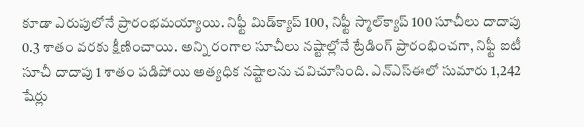కూడా ఎరుపులోనే ప్రారంభమయ్యాయి. నిఫ్టీ మిడ్‌క్యాప్ 100, నిఫ్టీ స్మాల్‌క్యాప్ 100 సూచీలు దాదాపు 0.3 శాతం వరకు క్షీణించాయి. అన్ని రంగాల సూచీలు నష్టాల్లోనే ట్రేడింగ్ ప్రారంభించగా, నిఫ్టీ ఐటీ సూచీ దాదాపు 1 శాతం పడిపోయి అత్యధిక నష్టాలను చవిచూసింది. ఎన్‌ఎస్‌ఈలో సుమారు 1,242 షేర్లు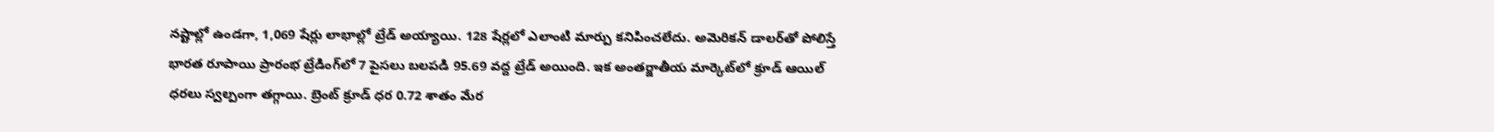నష్టాల్లో ఉండగా, 1,069 షేర్లు లాభాల్లో ట్రేడ్ అయ్యాయి. 128 షేర్లలో ఎలాంటి మార్పు కనిపించలేదు. అమెరికన్ డాలర్‌తో పోలిస్తే భారత రూపాయి ప్రారంభ ట్రేడింగ్‌లో 7 పైసలు బలపడి 95.69 వద్ద ట్రేడ్ అయింది. ఇక అంత‌ర్జాతీయ మార్కెట్‌లో క్రూడ్ ఆయిల్ ధ‌ర‌లు స్వ‌ల్పంగా త‌గ్గాయి. బ్రెంట్ క్రూడ్ ధ‌ర 0.72 శాతం మేర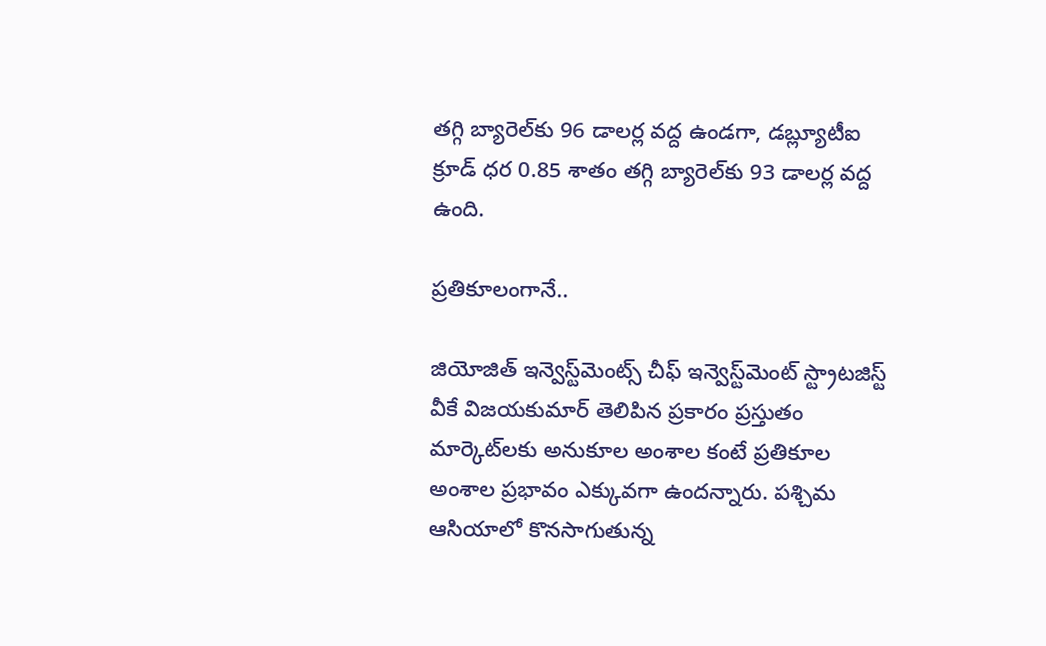త‌గ్గి బ్యారెల్‌కు 96 డాల‌ర్ల వ‌ద్ద ఉండ‌గా, డ‌బ్ల్యూటీఐ క్రూడ్ ధ‌ర 0.85 శాతం త‌గ్గి బ్యారెల్‌కు 93 డాల‌ర్ల వ‌ద్ద ఉంది.

ప్ర‌తికూలంగానే..

జియోజిత్ ఇన్వెస్ట్‌మెంట్స్ చీఫ్ ఇన్వెస్ట్‌మెంట్ స్ట్రాటజిస్ట్ వీకే విజయకుమార్ తెలిపిన ప్రకారం ప్రస్తుతం మార్కెట్‌ల‌కు అనుకూల అంశాల కంటే ప్రతికూల అంశాల ప్రభావం ఎక్కువగా ఉంద‌న్నారు. పశ్చిమ ఆసియాలో కొనసాగుతున్న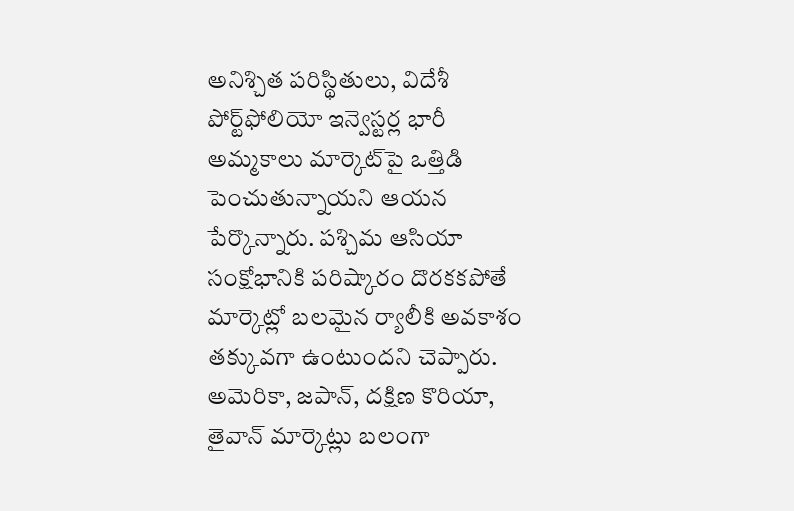అనిశ్చిత పరిస్థితులు, విదేశీ పోర్ట్‌ఫోలియో ఇన్వెస్టర్ల భారీ అమ్మకాలు మార్కెట్‌పై ఒత్తిడి పెంచుతున్నాయని ఆయన పేర్కొన్నారు. పశ్చిమ ఆసియా సంక్షోభానికి పరిష్కారం దొరకకపోతే మార్కెట్లో బలమైన ర్యాలీకి అవకాశం తక్కువగా ఉంటుందని చెప్పారు. అమెరికా, జపాన్, దక్షిణ కొరియా, తైవాన్ మార్కెట్లు బలంగా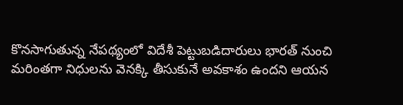కొనసాగుతున్న నేపథ్యంలో విదేశీ పెట్టుబడిదారులు భారత్ నుంచి మరింతగా నిధులను వెనక్కి తీసుకునే అవకాశం ఉందని ఆయన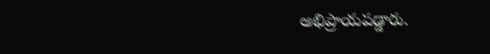అభిప్రాయపడ్డారు.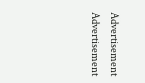Advertisement
Advertisement